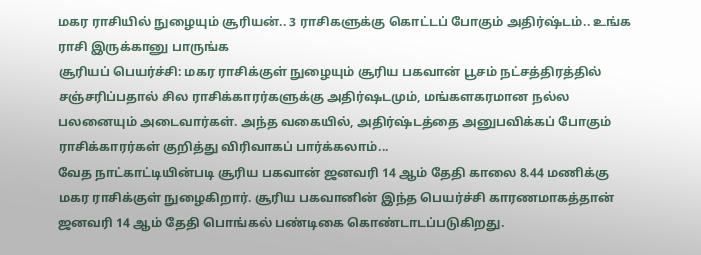மகர ராசியில் நுழையும் சூரியன்.. 3 ராசிகளுக்கு கொட்டப் போகும் அதிர்ஷ்டம்.. உங்க ராசி இருக்கானு பாருங்க
சூரியப் பெயர்ச்சி: மகர ராசிக்குள் நுழையும் சூரிய பகவான் பூசம் நட்சத்திரத்தில் சஞ்சரிப்பதால் சில ராசிக்காரர்களுக்கு அதிர்ஷடமும், மங்களகரமான நல்ல பலனையும் அடைவார்கள். அந்த வகையில், அதிர்ஷ்டத்தை அனுபவிக்கப் போகும் ராசிக்காரர்கள் குறித்து விரிவாகப் பார்க்கலாம்...
வேத நாட்காட்டியின்படி சூரிய பகவான் ஜனவரி 14 ஆம் தேதி காலை 8.44 மணிக்கு மகர ராசிக்குள் நுழைகிறார். சூரிய பகவானின் இந்த பெயர்ச்சி காரணமாகத்தான் ஜனவரி 14 ஆம் தேதி பொங்கல் பண்டிகை கொண்டாடப்படுகிறது.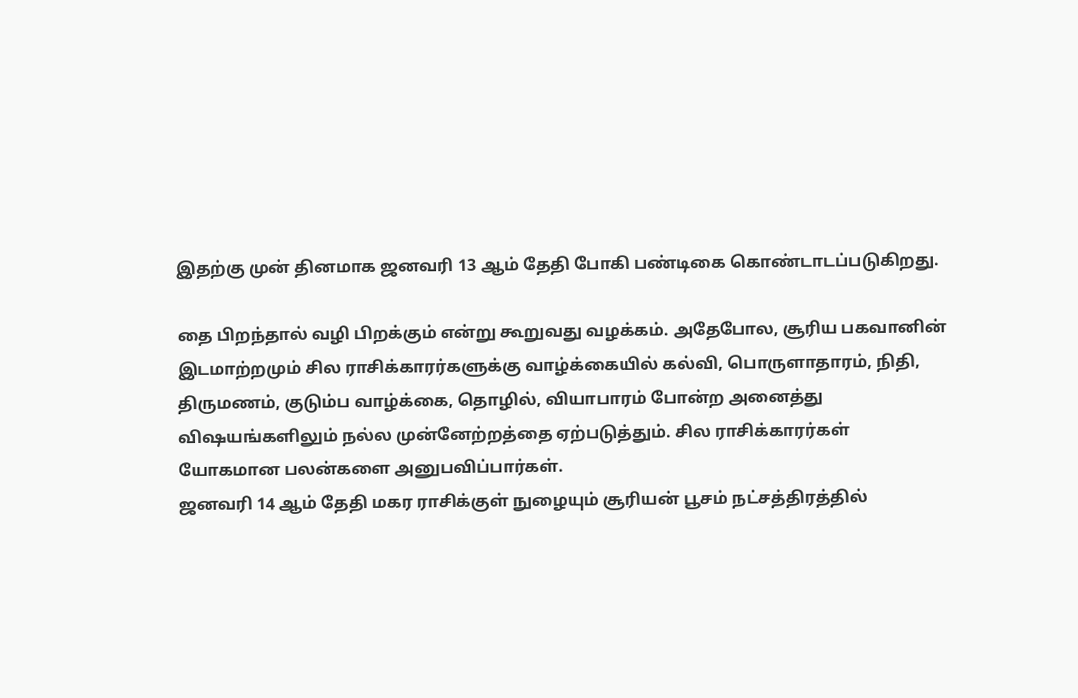இதற்கு முன் தினமாக ஜனவரி 13 ஆம் தேதி போகி பண்டிகை கொண்டாடப்படுகிறது.

தை பிறந்தால் வழி பிறக்கும் என்று கூறுவது வழக்கம். அதேபோல, சூரிய பகவானின் இடமாற்றமும் சில ராசிக்காரர்களுக்கு வாழ்க்கையில் கல்வி, பொருளாதாரம், நிதி, திருமணம், குடும்ப வாழ்க்கை, தொழில், வியாபாரம் போன்ற அனைத்து விஷயங்களிலும் நல்ல முன்னேற்றத்தை ஏற்படுத்தும். சில ராசிக்காரர்கள் யோகமான பலன்களை அனுபவிப்பார்கள்.
ஜனவரி 14 ஆம் தேதி மகர ராசிக்குள் நுழையும் சூரியன் பூசம் நட்சத்திரத்தில்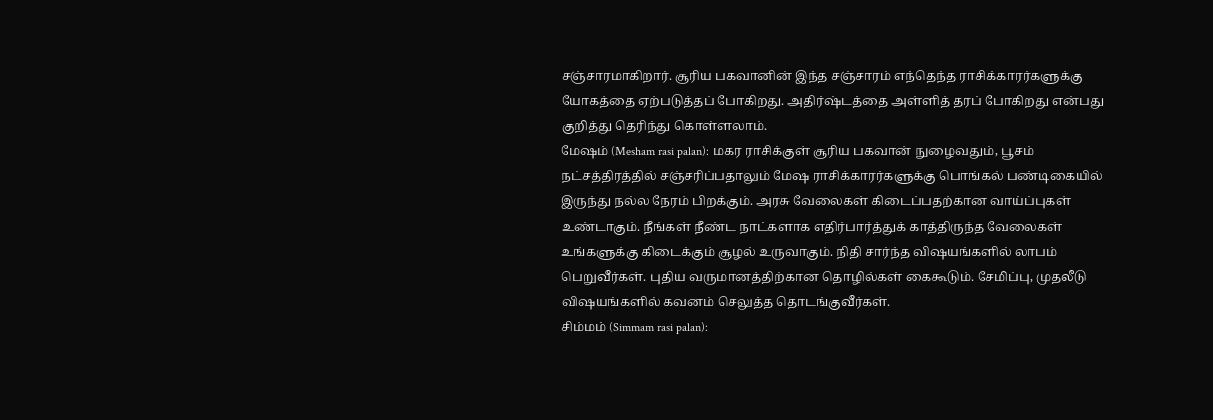சஞ்சாரமாகிறார். சூரிய பகவானின் இந்த சஞ்சாரம் எந்தெந்த ராசிக்காரர்களுக்கு யோகத்தை ஏற்படுத்தப் போகிறது. அதிர்ஷ்டத்தை அள்ளித் தரப் போகிறது என்பது குறித்து தெரிந்து கொள்ளலாம்.
மேஷம் (Mesham rasi palan): மகர ராசிக்குள் சூரிய பகவான் நுழைவதும், பூசம் நட்சத்திரத்தில் சஞ்சரிப்பதாலும் மேஷ ராசிக்காரர்களுக்கு பொங்கல் பண்டிகையில் இருந்து நல்ல நேரம் பிறக்கும். அரசு வேலைகள் கிடைப்பதற்கான வாய்ப்புகள் உண்டாகும். நீங்கள் நீண்ட நாட்களாக எதிர்பார்த்துக் காத்திருந்த வேலைகள் உங்களுக்கு கிடைக்கும் சூழல் உருவாகும். நிதி சார்ந்த விஷயங்களில் லாபம் பெறுவீர்கள். புதிய வருமானத்திற்கான தொழில்கள் கைகூடும். சேமிப்பு, முதலீடு விஷயங்களில் கவனம் செலுத்த தொடங்குவீர்கள்.
சிம்மம் (Simmam rasi palan):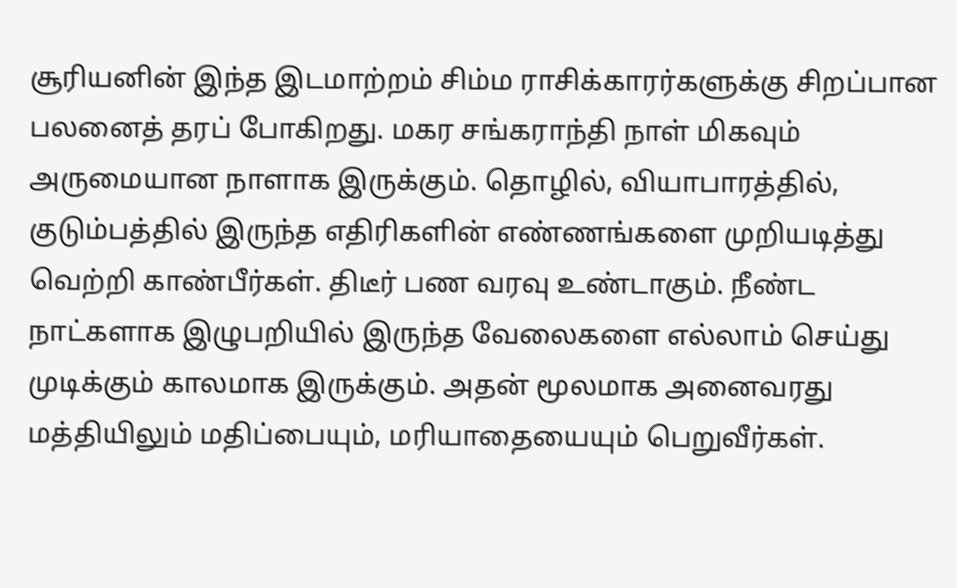சூரியனின் இந்த இடமாற்றம் சிம்ம ராசிக்காரர்களுக்கு சிறப்பான பலனைத் தரப் போகிறது. மகர சங்கராந்தி நாள் மிகவும் அருமையான நாளாக இருக்கும். தொழில், வியாபாரத்தில், குடும்பத்தில் இருந்த எதிரிகளின் எண்ணங்களை முறியடித்து வெற்றி காண்பீர்கள். திடீர் பண வரவு உண்டாகும். நீண்ட நாட்களாக இழுபறியில் இருந்த வேலைகளை எல்லாம் செய்து முடிக்கும் காலமாக இருக்கும். அதன் மூலமாக அனைவரது மத்தியிலும் மதிப்பையும், மரியாதையையும் பெறுவீர்கள்.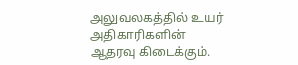அலுவலகத்தில் உயர் அதிகாரிகளின் ஆதரவு கிடைக்கும்.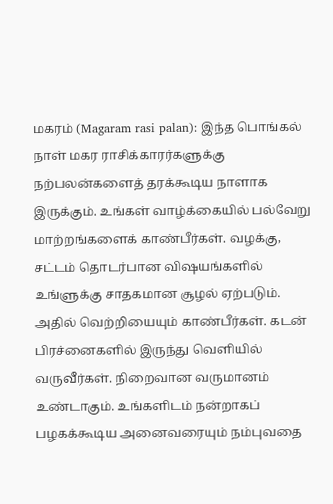மகரம் (Magaram rasi palan): இந்த பொங்கல் நாள் மகர ராசிக்காரர்களுக்கு நற்பலன்களைத் தரக்கூடிய நாளாக இருக்கும். உங்கள் வாழ்க்கையில் பல்வேறு மாற்றங்களைக் காண்பீர்கள். வழக்கு, சட்டம் தொடர்பான விஷயங்களில் உங்ளுக்கு சாதகமான சூழல் ஏற்படும். அதில் வெற்றியையும் காண்பீர்கள். கடன் பிரச்னைகளில் இருந்து வெளியில் வருவீர்கள். நிறைவான வருமானம் உண்டாகும். உங்களிடம் நன்றாகப் பழகக்கூடிய அனைவரையும் நம்புவதை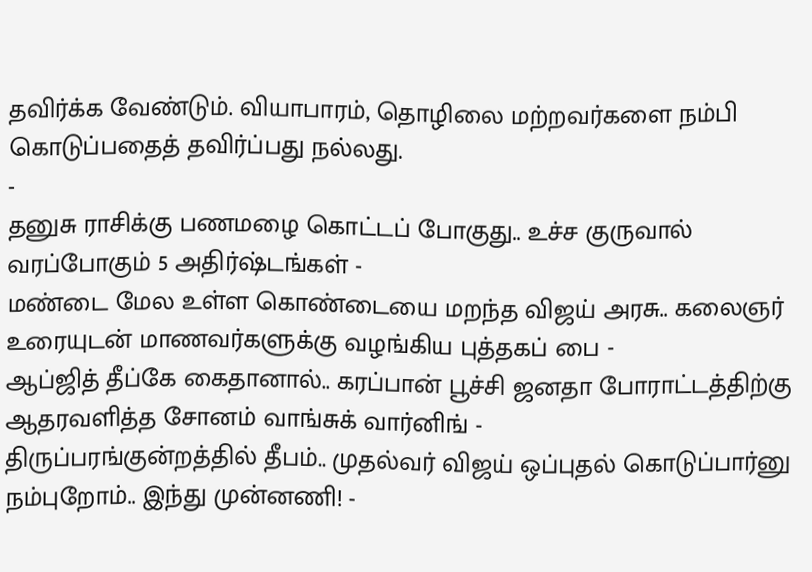தவிர்க்க வேண்டும். வியாபாரம், தொழிலை மற்றவர்களை நம்பி கொடுப்பதைத் தவிர்ப்பது நல்லது.
-
தனுசு ராசிக்கு பணமழை கொட்டப் போகுது.. உச்ச குருவால் வரப்போகும் 5 அதிர்ஷ்டங்கள் -
மண்டை மேல உள்ள கொண்டையை மறந்த விஜய் அரசு.. கலைஞர் உரையுடன் மாணவர்களுக்கு வழங்கிய புத்தகப் பை -
ஆப்ஜித் தீப்கே கைதானால்.. கரப்பான் பூச்சி ஜனதா போராட்டத்திற்கு ஆதரவளித்த சோனம் வாங்சுக் வார்னிங் -
திருப்பரங்குன்றத்தில் தீபம்.. முதல்வர் விஜய் ஒப்புதல் கொடுப்பார்னு நம்புறோம்.. இந்து முன்னணி! -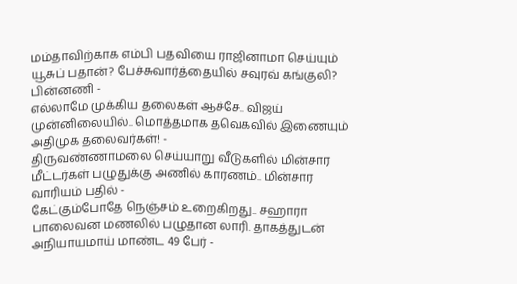மம்தாவிற்காக எம்பி பதவியை ராஜினாமா செய்யும் யூசுப் பதான்? பேச்சுவார்த்தையில் சவுரவ் கங்குலி? பின்னணி -
எல்லாமே முக்கிய தலைகள் ஆச்சே.. விஜய் முன்னிலையில்.. மொத்தமாக தவெகவில் இணையும் அதிமுக தலைவர்கள்! -
திருவண்ணாமலை செய்யாறு வீடுகளில் மின்சார மீட்டர்கள் பழுதுக்கு அணில் காரணம்.. மின்சார வாரியம் பதில் -
கேட்கும்போதே நெஞ்சம் உறைகிறது.. சஹாரா பாலைவன மணலில் பழுதான லாரி. தாகத்துடன் அநியாயமாய் மாண்ட 49 பேர் -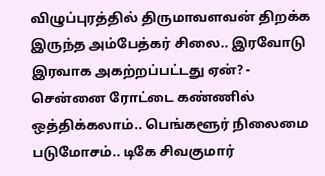விழுப்புரத்தில் திருமாவளவன் திறக்க இருந்த அம்பேத்கர் சிலை.. இரவோடு இரவாக அகற்றப்பட்டது ஏன்? -
சென்னை ரோட்டை கண்ணில் ஒத்திக்கலாம்.. பெங்களூர் நிலைமை படுமோசம்.. டிகே சிவகுமார்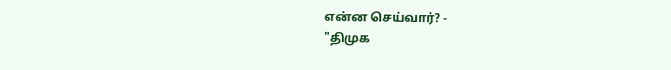என்ன செய்வார்? -
"திமுக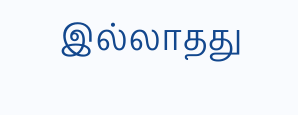இல்லாதது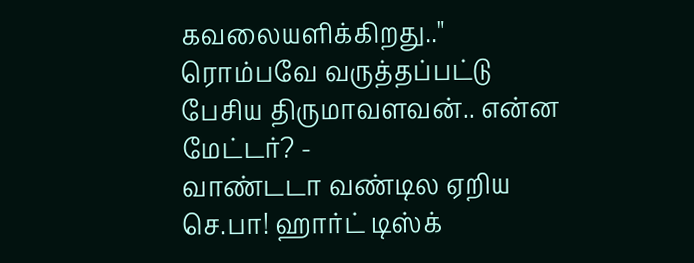கவலையளிக்கிறது.." ரொம்பவே வருத்தப்பட்டு பேசிய திருமாவளவன்.. என்ன மேட்டர்? -
வாண்டடா வண்டில ஏறிய செ.பா! ஹார்ட் டிஸ்க்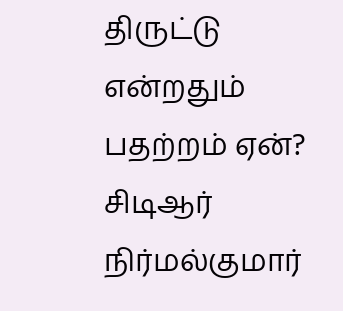திருட்டு என்றதும் பதற்றம் ஏன்? சிடிஆர் நிர்மல்குமார்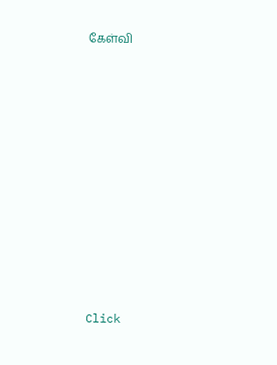கேள்வி












Click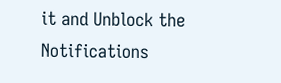it and Unblock the Notifications